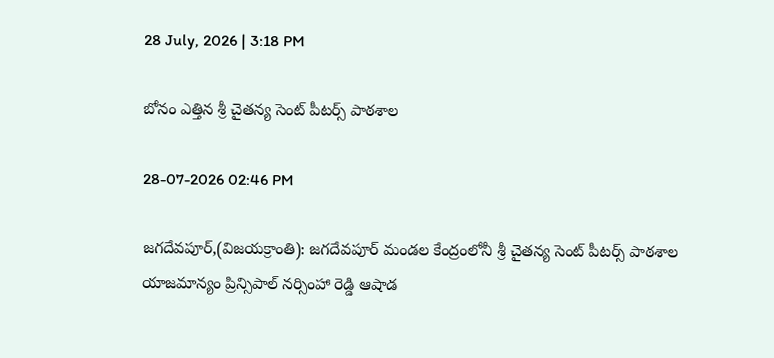28 July, 2026 | 3:18 PM

బోనం ఎత్తిన శ్రీ చైతన్య సెంట్ పీటర్స్ పాఠశాల

28-07-2026 02:46 PM

జగదేవపూర్,(విజయక్రాంతి): జగదేవపూర్ మండల కేంద్రంలోనీ శ్రీ చైతన్య సెంట్ పీటర్స్ పాఠశాల యాజమాన్యం ప్రిన్సిపాల్ నర్సింహా రెడ్డి ఆషాడ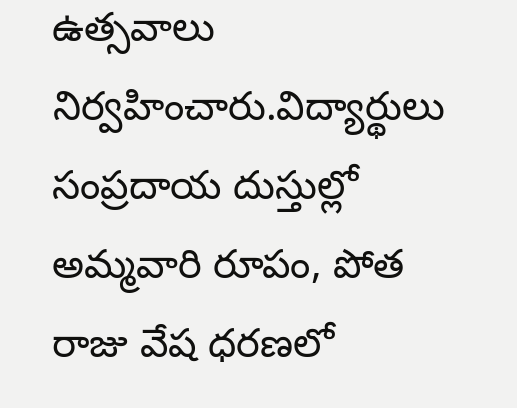ఉత్సవాలు నిర్వహించారు.విద్యార్థులు సంప్రదాయ దుస్తుల్లో అమ్మవారి రూపం, పోత రాజు వేష ధరణలో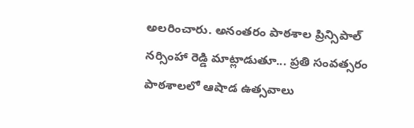అలరించారు. అనంతరం పాఠశాల ప్రిన్సిపాల్ నర్సింహా రెడ్డి మాట్లాడుతూ... ప్రతి సంవత్సరం పాఠశాలలో ఆషాడ ఉత్సవాలు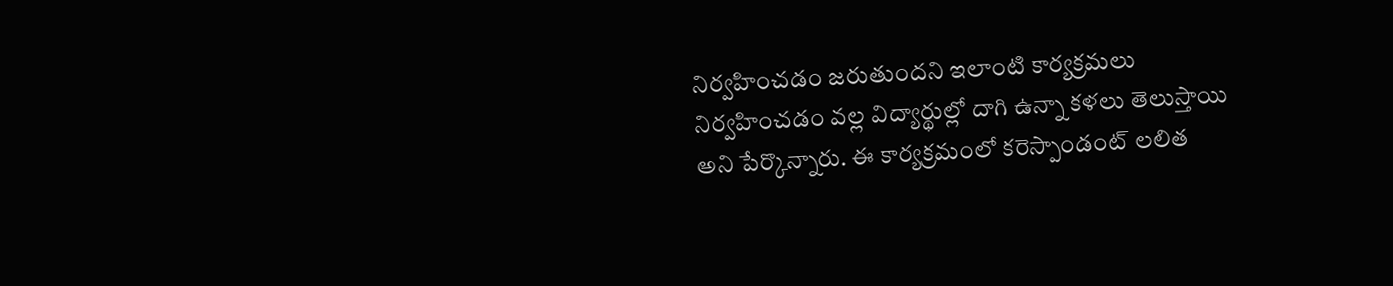నిర్వహించడం జరుతుందని ఇలాంటి కార్యక్రమలు నిర్వహించడం వల్ల విద్యార్థుల్లో దాగి ఉన్నా కళలు తెలుస్తాయి అని పేర్కొన్నారు. ఈ కార్యక్రమంలో కరెస్పాండంట్ లలిత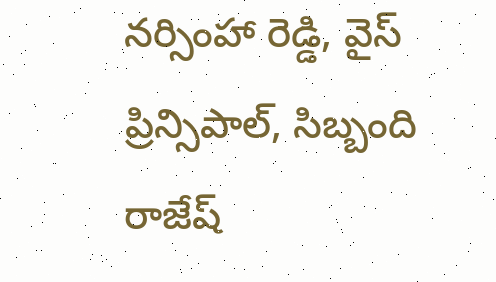నర్సింహా రెడ్డి, వైస్ ప్రిన్సిపాల్, సిబ్బంది రాజేష్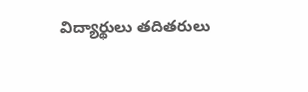విద్యార్థులు తదితరులు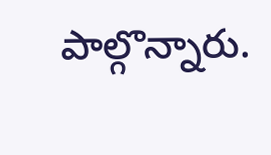పాల్గొన్నారు.